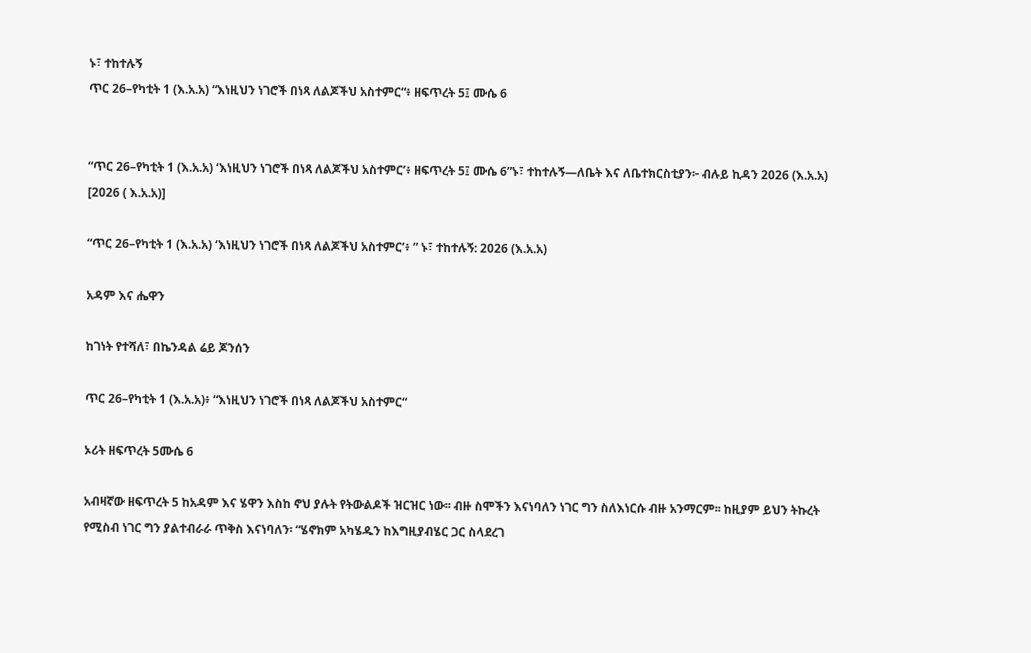ኑ፣ ተከተሉኝ
ጥር 26–የካቲት 1 (እ.አ.አ) “እነዚህን ነገሮች በነጻ ለልጆችህ አስተምር“፥ ዘፍጥረት 5፤ ሙሴ 6


“ጥር 26–የካቲት 1 (እ.አ.አ) ‘እነዚህን ነገሮች በነጻ ለልጆችህ አስተምር’፥ ዘፍጥረት 5፤ ሙሴ 6”ኑ፣ ተከተሉኝ—ለቤት እና ለቤተክርስቲያን፦ ብሉይ ኪዳን 2026 (እ.አ.አ) [2026 ( እ.አ.አ)]

“ጥር 26–የካቲት 1 (እ.አ.አ) ‘እነዚህን ነገሮች በነጻ ለልጆችህ አስተምር’፥ ” ኑ፣ ተከተሉኝ: 2026 (እ.አ.አ)

አዳም እና ሔዋን

ከገነት የተሻለ፣ በኬንዳል ሬይ ጆንሰን

ጥር 26–የካቲት 1 (እ.አ.አ)፥ “እነዚህን ነገሮች በነጻ ለልጆችህ አስተምር“

ኦሪት ዘፍጥረት 5ሙሴ 6

አብዛኛው ዘፍጥረት 5 ከአዳም እና ሄዋን እስከ ኖህ ያሉት የትውልዶች ዝርዝር ነው፡፡ ብዙ ስሞችን እናነባለን ነገር ግን ስለእነርሱ ብዙ አንማርም፡፡ ከዚያም ይህን ትኩረት የሚስብ ነገር ግን ያልተብራራ ጥቅስ እናነባለን፡ “ሄኖክም አካሄዱን ከእግዚያብሄር ጋር ስላደረገ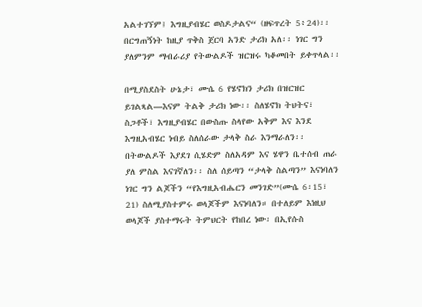አልተገኘም፤ እግዚያብሄር ወስዶታልና“ (ዘፍጥረት 5፥24)፡፡ በርግጠኝነት ከዚያ ጥቅስ ጀርባ አንድ ታሪክ አለ፡፡ ነገር ግን ያለምንም ማብራሪያ የትውልዶች ዝርዝሩ ካቆመበት ይቀጥላል፡፡

በሚያስደስት ሁኔታ፣ ሙሴ 6 የሄኖክን ታሪክ በዝርዝር ይገልጻል—እናም ትልቅ ታሪክ ነው፡፡ ስለሄኖክ ትህትና፣ ስጋቶች፣ እግዚያብሄር በውስጡ ስላየው አቅም እና እንደ እግዚአብሄር ነብይ ስለሰራው ታላቅ ስራ እንማራለን፡፡ በትውልዶች እያደገ ሲሄድም ስለአዳም እና ሄዋን ቤተሰብ ጠራ ያለ ምስል እናገኛለን፡፡ ስለ ሰይጣን “ታላቅ ስልጣን” እናነባለን ነገር ግን ልጆችን “የእግዚአብሔርን መንገድ”(ሙሴ 6፡15፣ 21) ስለሚያስተምሩ ወላጆችም እናነባለን። በተለይም እነዚህ ወላጆች ያስተማሩት ትምህርት የከበረ ነው፡ በኢየሱስ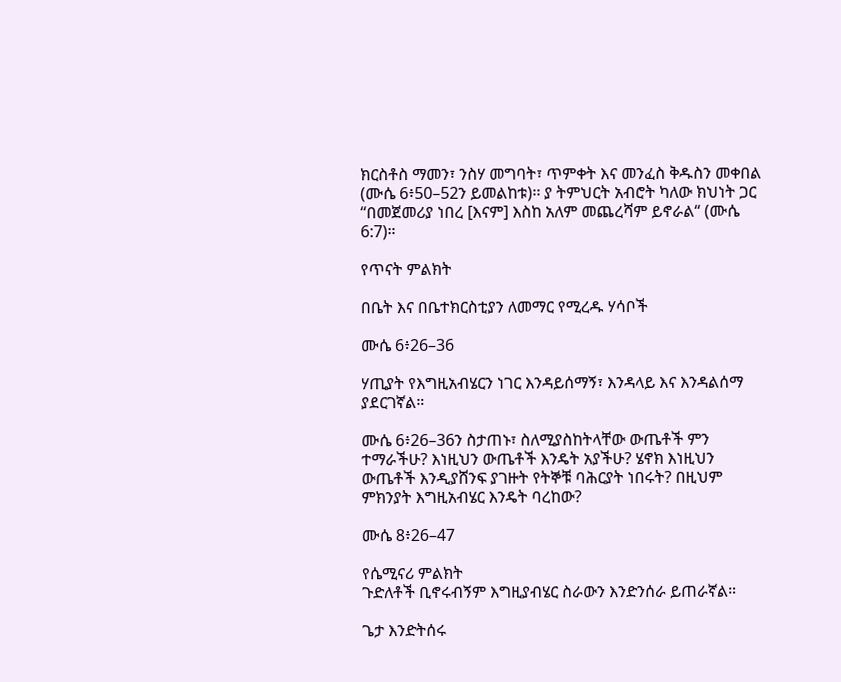ክርስቶስ ማመን፣ ንስሃ መግባት፣ ጥምቀት እና መንፈስ ቅዱስን መቀበል (ሙሴ 6፥50–52ን ይመልከቱ)፡፡ ያ ትምህርት አብሮት ካለው ክህነት ጋር “በመጀመሪያ ነበረ [እናም] እስከ አለም መጨረሻም ይኖራል“ (ሙሴ 6:7)።

የጥናት ምልክት

በቤት እና በቤተክርስቲያን ለመማር የሚረዱ ሃሳቦች

ሙሴ 6፥26–36

ሃጢያት የእግዚአብሄርን ነገር እንዳይሰማኝ፣ እንዳላይ እና እንዳልሰማ ያደርገኛል።

ሙሴ 6፥26–36ን ስታጠኑ፣ ስለሚያስከትላቸው ውጤቶች ምን ተማራችሁ? እነዚህን ውጤቶች እንዴት አያችሁ? ሄኖክ እነዚህን ውጤቶች እንዲያሸንፍ ያገዙት የትኞቹ ባሕርያት ነበሩት? በዚህም ምክንያት እግዚአብሄር እንዴት ባረከው?

ሙሴ 8፥26–47

የሴሚናሪ ምልክት
ጉድለቶች ቢኖሩብኝም እግዚያብሄር ስራውን እንድንሰራ ይጠራኛል።

ጌታ እንድትሰሩ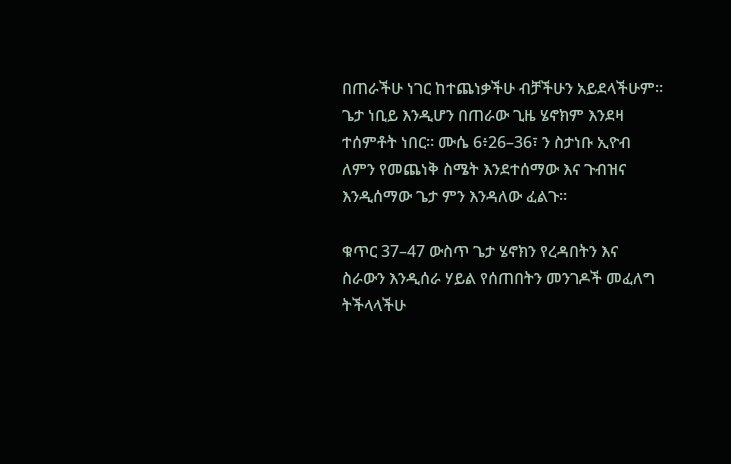በጠራችሁ ነገር ከተጨነቃችሁ ብቻችሁን አይደላችሁም። ጌታ ነቢይ እንዲሆን በጠራው ጊዜ ሄኖክም እንደዛ ተሰምቶት ነበር። ሙሴ 6፥26–36፣ ን ስታነቡ ኢዮብ ለምን የመጨነቅ ስሜት እንደተሰማው እና ጉብዝና እንዲሰማው ጌታ ምን እንዳለው ፈልጉ።

ቁጥር 37–47 ውስጥ ጌታ ሄኖክን የረዳበትን እና ስራውን እንዲሰራ ሃይል የሰጠበትን መንገዶች መፈለግ ትችላላችሁ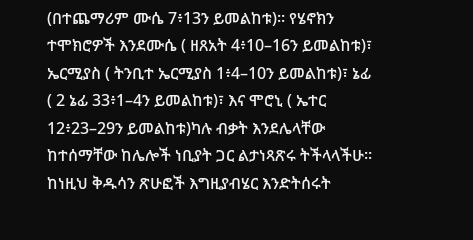(በተጨማሪም ሙሴ 7፥13ን ይመልከቱ)። የሄኖክን ተሞክሮዎች እንደሙሴ ( ዘጸአት 4፥10–16ን ይመልከቱ)፣ ኤርሚያስ ( ትንቢተ ኤርሚያስ 1፥4–10ን ይመልከቱ)፣ ኔፊ ( 2 ኔፊ 33፥1–4ን ይመልከቱ)፣ እና ሞሮኒ ( ኤተር 12፥23–29ን ይመልከቱ)ካሉ ብቃት እንደሌላቸው ከተሰማቸው ከሌሎች ነቢያት ጋር ልታነጻጽሩ ትችላላችሁ። ከነዚህ ቅዱሳን ጽሁፎች እግዚያብሄር እንድትሰሩት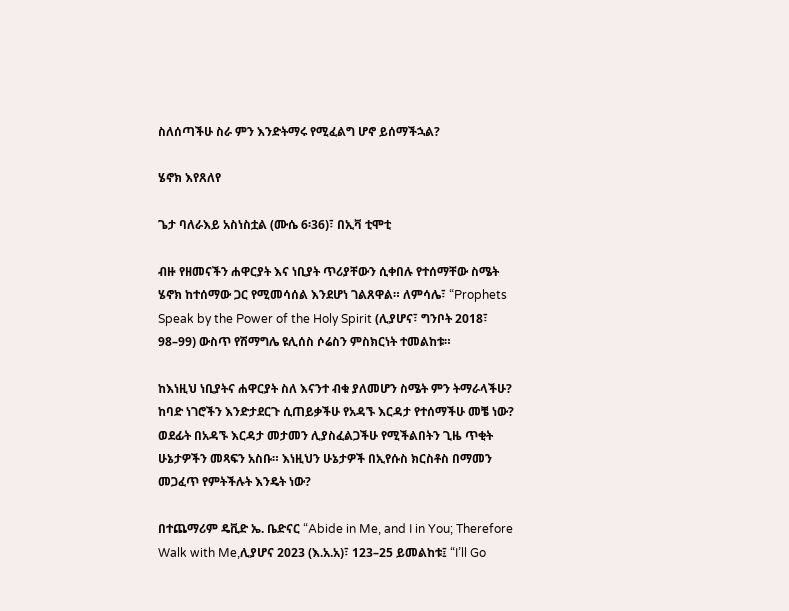ስለሰጣችሁ ስራ ምን እንድትማሩ የሚፈልግ ሆኖ ይሰማችኋል?

ሄኖክ እየጸለየ

ጌታ ባለራእይ አስነስቷል (ሙሴ 6፡36)፣ በኢቫ ቲሞቲ

ብዙ የዘመናችን ሐዋርያት እና ነቢያት ጥሪያቸውን ሲቀበሉ የተሰማቸው ስሜት ሄኖክ ከተሰማው ጋር የሚመሳሰል እንደሆነ ገልጸዋል። ለምሳሌ፣ “Prophets Speak by the Power of the Holy Spirit (ሊያሆና፣ ግንቦት 2018፣ 98–99) ውስጥ የሽማግሌ ዩሊሰስ ሶሬስን ምስክርነት ተመልከቱ።

ከእነዚህ ነቢያትና ሐዋርያት ስለ እናንተ ብቁ ያለመሆን ስሜት ምን ትማራላችሁ? ከባድ ነገሮችን እንድታደርጉ ሲጠይቃችሁ የአዳኙ እርዳታ የተሰማችሁ መቼ ነው? ወደፊት በአዳኙ እርዳታ መታመን ሊያስፈልጋችሁ የሚችልበትን ጊዜ ጥቂት ሁኔታዎችን መጻፍን አስቡ። እነዚህን ሁኔታዎች በኢየሱስ ክርስቶስ በማመን መጋፈጥ የምትችሉት እንዴት ነው?

በተጨማሪም ዴቪድ ኤ. ቤድናር “Abide in Me, and I in You; Therefore Walk with Me,ሊያሆና 2023 (እ.አ.አ)፣ 123–25 ይመልከቱ፤ “I’ll Go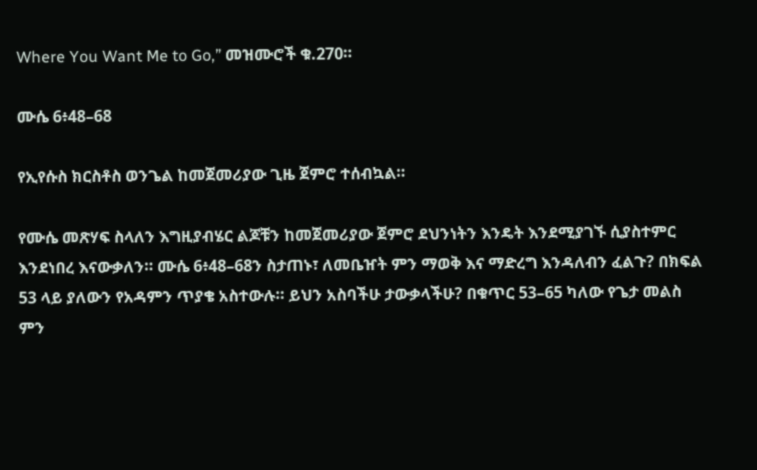Where You Want Me to Go,” መዝሙሮች ቁ.270።

ሙሴ 6፥48–68

የኢየሱስ ክርስቶስ ወንጌል ከመጀመሪያው ጊዜ ጀምሮ ተሰብኳል።

የሙሴ መጽሃፍ ስላለን እግዚያብሄር ልጆቹን ከመጀመሪያው ጀምሮ ደህንነትን እንዴት እንደሚያገኙ ሲያስተምር እንደነበረ እናውቃለን። ሙሴ 6፥48–68ን ስታጠኑ፣ ለመቤዠት ምን ማወቅ እና ማድረግ እንዳለብን ፈልጉ? በክፍል 53 ላይ ያለውን የአዳምን ጥያቄ አስተውሉ። ይህን አስባችሁ ታውቃላችሁ? በቁጥር 53–65 ካለው የጌታ መልስ ምን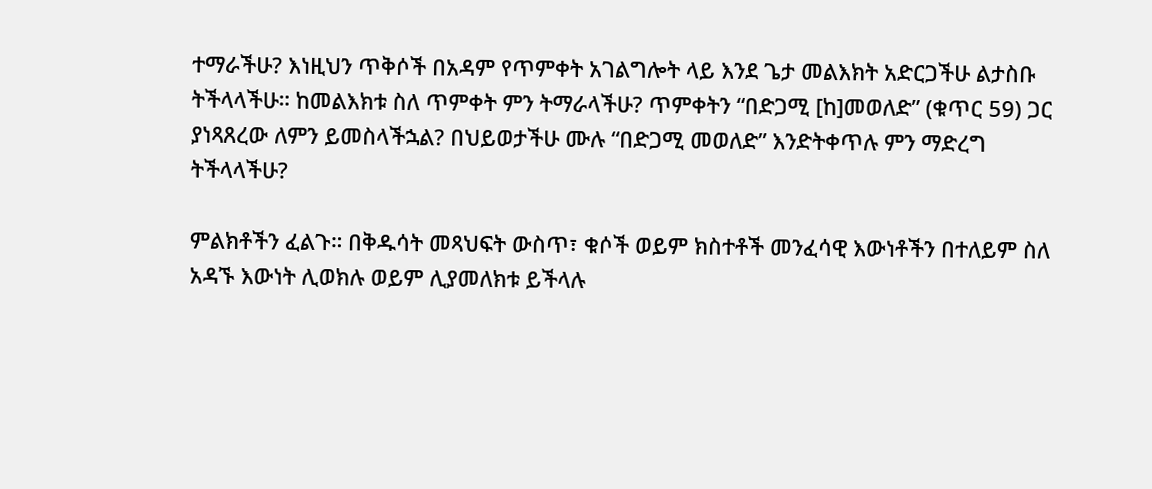ተማራችሁ? እነዚህን ጥቅሶች በአዳም የጥምቀት አገልግሎት ላይ እንደ ጌታ መልእክት አድርጋችሁ ልታስቡ ትችላላችሁ። ከመልእክቱ ስለ ጥምቀት ምን ትማራላችሁ? ጥምቀትን “በድጋሚ [ከ]መወለድ” (ቁጥር 59) ጋር ያነጻጸረው ለምን ይመስላችኋል? በህይወታችሁ ሙሉ “በድጋሚ መወለድ” እንድትቀጥሉ ምን ማድረግ ትችላላችሁ?

ምልክቶችን ፈልጉ። በቅዱሳት መጻህፍት ውስጥ፣ ቁሶች ወይም ክስተቶች መንፈሳዊ እውነቶችን በተለይም ስለ አዳኙ እውነት ሊወክሉ ወይም ሊያመለክቱ ይችላሉ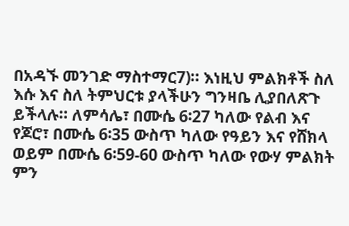በአዳኙ መንገድ ማስተማር7)። እነዚህ ምልክቶች ስለ እሱ እና ስለ ትምህርቱ ያላችሁን ግንዛቤ ሊያበለጽጉ ይችላሉ። ለምሳሌ፣ በሙሴ 6፡27 ካለው የልብ እና የጆሮ፣ በሙሴ 6፡35 ውስጥ ካለው የዓይን እና የሸክላ ወይም በሙሴ 6፡59-60 ውስጥ ካለው የውሃ ምልክት ምን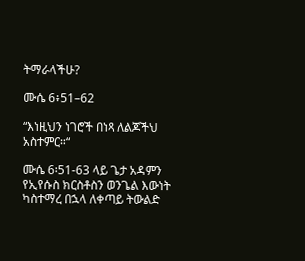ትማራላችሁ?

ሙሴ 6፥51–62

“እነዚህን ነገሮች በነጻ ለልጆችህ አስተምር።“

ሙሴ 6፡51-63 ላይ ጌታ አዳምን የኢየሱስ ክርስቶስን ወንጌል እውነት ካስተማረ በኋላ ለቀጣይ ትውልድ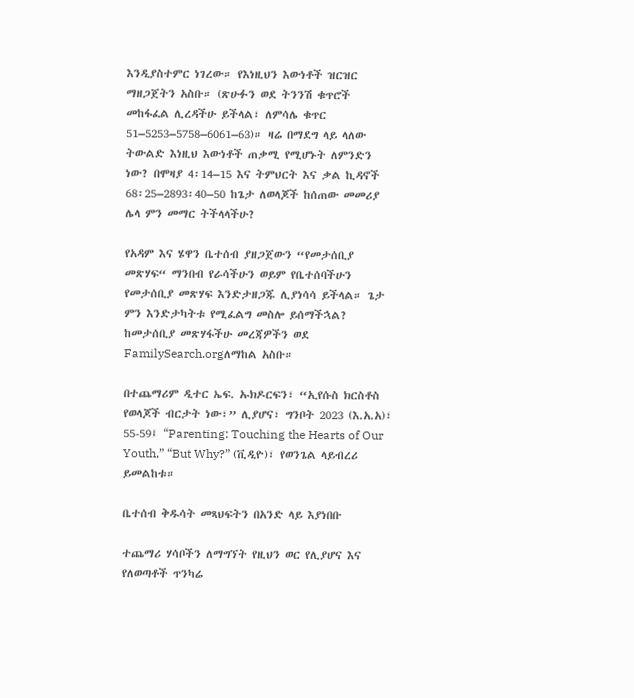እንዲያስተምር ነገረው። የእነዚህን እውነቶች ዝርዝር ማዘጋጀትን አስቡ። (ጽሁፉን ወደ ትንንሽ ቁጥሮች መከፋፈል ሊረዳችሁ ይችላል፣ ለምሳሌ ቁጥር 51–5253–5758–6061–63)። ዛሬ በማደግ ላይ ላለው ትውልድ እነዚህ እውነቶች ጠቃሚ የሚሆኑት ለምንድን ነው? በሞዛያ 4፡14–15 እና ትምህርት እና ቃል ኪዳኖች 68፡25–2893፡40–50 ከጌታ ለወላጆች ከሰጠው መመሪያ ሌላ ምን መማር ትችላላችሁ?

የአዳም እና ሄዋን ቤተሰብ ያዘጋጀውን “የመታሰቢያ መጽሃፍ“ ማንበብ የራሳችሁን ወይም የቤተሰባችሁን የመታሰቢያ መጽሃፍ እንድታዘጋጁ ሊያነሳሳ ይችላል። ጌታ ምን እንድታካትቱ የሚፈልግ መስሎ ይሰማችኋል? ከመታሰቢያ መጽሃፋችሁ መረጃዎችን ወደ FamilySearch.orgለማከል አስቡ።

በተጨማሪም ዲተር ኤፍ. ኡክዶርፍን፣ “ኢየሱስ ክርስቶስ የወላጆች ብርታት ነው፣” ሊያሆና፣ ግንቦት 2023 (እ.አ.አ)፣ 55-59፤ “Parenting: Touching the Hearts of Our Youth,” “But Why?” (ቪዲዮ)፣ የወንጌል ላይብረሪ ይመልከቱ።

ቤተሰብ ቅዱሳት መጻህፍትን በአንድ ላይ እያነበቡ

ተጨማሪ ሃሳቦችን ለማግኘት የዚህን ወር የሊያሆና እና የለወጣቶች ጥንካሬ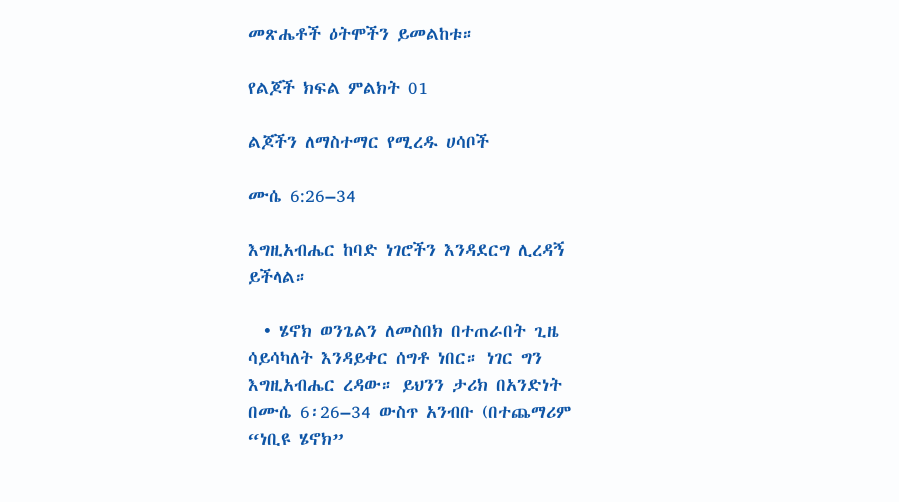መጽሔቶች ዕትሞችን ይመልከቱ።

የልጆች ክፍል ምልክት 01

ልጆችን ለማስተማር የሚረዱ ሀሳቦች

ሙሴ 6:26–34

እግዚአብሔር ከባድ ነገሮችን እንዳደርግ ሊረዳኝ ይችላል።

  • ሄኖክ ወንጌልን ለመስበክ በተጠራበት ጊዜ ሳይሳካለት እንዳይቀር ሰግቶ ነበር። ነገር ግን እግዚአብሔር ረዳው። ይህንን ታሪክ በአንድነት በሙሴ 6፡26–34 ውስጥ አንብቡ (በተጨማሪም “ነቢዩ ሄኖክ”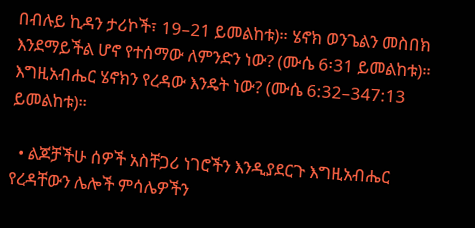በብሉይ ኪዳን ታሪኮች፣ 19–21 ይመልከቱ)። ሄኖክ ወንጌልን መስበክ እንደማይችል ሆኖ የተሰማው ለምንድን ነው? (ሙሴ 6፡31 ይመልከቱ)። እግዚአብሔር ሄኖክን የረዳው እንዴት ነው? (ሙሴ 6:32–347:13 ይመልከቱ)።

  • ልጆቻችሁ ሰዎች አስቸጋሪ ነገሮችን እንዲያደርጉ እግዚአብሔር የረዳቸውን ሌሎች ምሳሌዎችን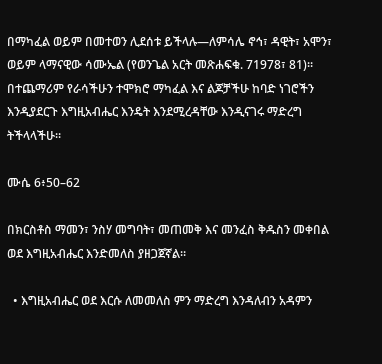በማካፈል ወይም በመተወን ሊደሰቱ ይችላሉ—ለምሳሌ ኖኅ፣ ዳዊት፣ አሞን፣ ወይም ላማናዊው ሳሙኤል (የወንጌል አርት መጽሐፍቁ. 71978፣ 81)። በተጨማሪም የራሳችሁን ተሞክሮ ማካፈል እና ልጆቻችሁ ከባድ ነገሮችን እንዲያደርጉ እግዚአብሔር እንዴት እንደሚረዳቸው እንዲናገሩ ማድረግ ትችላላችሁ።

ሙሴ 6፥50–62

በክርስቶስ ማመን፣ ንስሃ መግባት፣ መጠመቅ እና መንፈስ ቅዱስን መቀበል ወደ እግዚአብሔር እንድመለስ ያዘጋጀኛል።

  • እግዚአብሔር ወደ እርሱ ለመመለስ ምን ማድረግ እንዳለብን አዳምን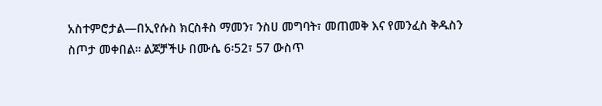አስተምሮታል—በኢየሱስ ክርስቶስ ማመን፣ ንስሀ መግባት፣ መጠመቅ እና የመንፈስ ቅዱስን ስጦታ መቀበል። ልጆቻችሁ በሙሴ 6፡52፣ 57 ውስጥ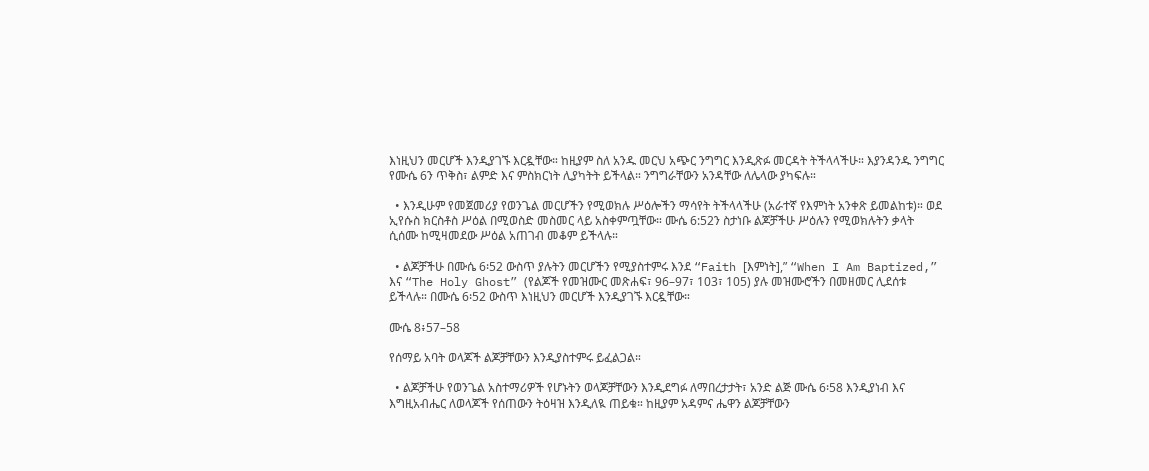እነዚህን መርሆች እንዲያገኙ እርዷቸው። ከዚያም ስለ አንዱ መርህ አጭር ንግግር እንዲጽፉ መርዳት ትችላላችሁ። እያንዳንዱ ንግግር የሙሴ 6ን ጥቅስ፣ ልምድ እና ምስክርነት ሊያካትት ይችላል። ንግግራቸውን አንዳቸው ለሌላው ያካፍሉ።

  • እንዲሁም የመጀመሪያ የወንጌል መርሆችን የሚወክሉ ሥዕሎችን ማሳየት ትችላላችሁ (አራተኛ የእምነት አንቀጽ ይመልከቱ)። ወደ ኢየሱስ ክርስቶስ ሥዕል በሚወስድ መስመር ላይ አስቀምጧቸው። ሙሴ 6:52ን ስታነቡ ልጆቻችሁ ሥዕሉን የሚወክሉትን ቃላት ሲሰሙ ከሚዛመደው ሥዕል አጠገብ መቆም ይችላሉ።

  • ልጆቻችሁ በሙሴ 6፡52 ውስጥ ያሉትን መርሆችን የሚያስተምሩ እንደ “Faith [እምነት],” “When I Am Baptized,” እና “The Holy Ghost” (የልጆች የመዝሙር መጽሐፍ፣ 96–97፣ 103፣ 105) ያሉ መዝሙሮችን በመዘመር ሊደሰቱ ይችላሉ። በሙሴ 6፡52 ውስጥ እነዚህን መርሆች እንዲያገኙ እርዷቸው።

ሙሴ 8፥57–58

የሰማይ አባት ወላጆች ልጆቻቸውን እንዲያስተምሩ ይፈልጋል።

  • ልጆቻችሁ የወንጌል አስተማሪዎች የሆኑትን ወላጆቻቸውን እንዲደግፉ ለማበረታታት፣ አንድ ልጅ ሙሴ 6፡58 እንዲያነብ እና እግዚአብሔር ለወላጆች የሰጠውን ትዕዛዝ እንዲለዪ ጠይቁ። ከዚያም አዳምና ሔዋን ልጆቻቸውን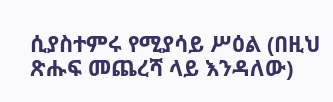ሲያስተምሩ የሚያሳይ ሥዕል (በዚህ ጽሑፍ መጨረሻ ላይ እንዳለው)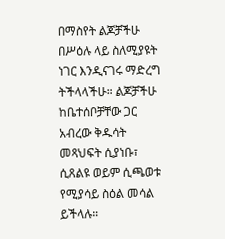በማስየት ልጆቻችሁ በሥዕሉ ላይ ስለሚያዩት ነገር እንዲናገሩ ማድረግ ትችላላችሁ። ልጆቻችሁ ከቤተሰቦቻቸው ጋር አብረው ቅዱሳት መጻህፍት ሲያነቡ፣ ሲጸልዩ ወይም ሲጫወቱ የሚያሳይ ስዕል መሳል ይችላሉ።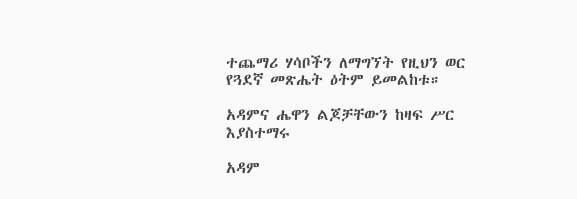ተጨማሪ ሃሳቦችን ለማግኘት የዚህን ወር የጓደኛ መጽሔት ዕትም ይመልከቱ።

አዳምና ሔዋን ልጆቻቸውን ከዛፍ ሥር እያስተማሩ

አዳም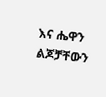እና ሔዋን ልጆቻቸውን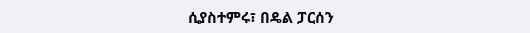ሲያስተምሩ፣ በዴል ፓርሰን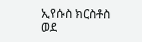ኢየሱስ ክርስቶስ ወደ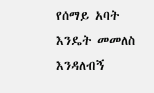የሰማይ አባት እንዴት መመለስ እንዳለብኝ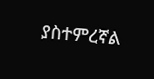ያስተምረኛል